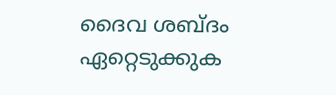ദൈവ ശബ്ദം ഏറ്റെടുക്കുക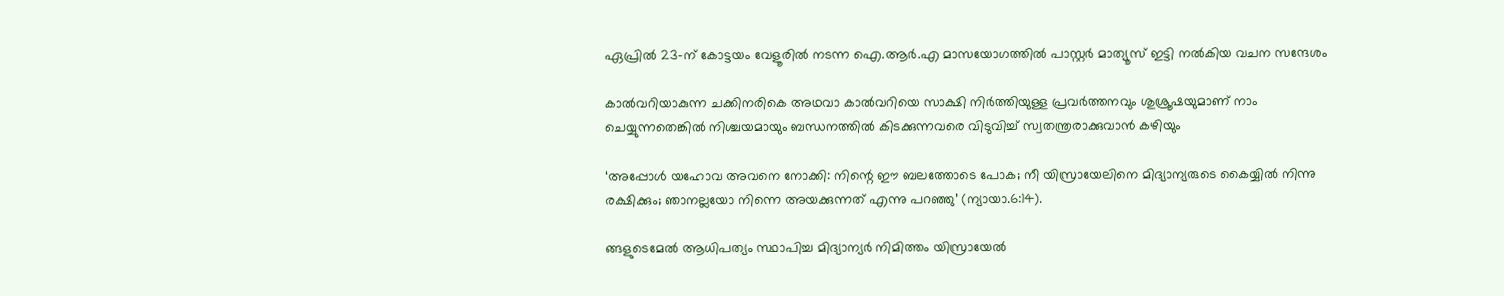ഏപ്രിൽ 23-ന് കോട്ടയം വേളൂരിൽ നടന്ന ഐ.ആർ.എ മാസയോഗത്തിൽ പാസ്റ്റർ മാത്യൂസ് ഇട്ടി നൽകിയ വചന സന്ദേശം

കാൽവറിയാകുന്ന ചക്കിനരികെ അഥവാ കാൽവറിയെ സാക്ഷി നിർത്തിയുള്ള പ്രവർത്തനവും ശുശ്രൂഷയുമാണ് നാം ചെയ്യുന്നതെങ്കിൽ നിശ്ചയമായും ബന്ധനത്തിൽ കിടക്കുന്നവരെ വിടുവിച്ച് സ്വതന്ത്രരാക്കുവാൻ കഴിയും

‘അപ്പോൾ യഹോവ അവനെ നോക്കി: നിന്റെ ഈ ബലത്തോടെ പോക; നീ യിസ്രായേലിനെ മിദ്യാന്യരുടെ കൈയ്യിൽ നിന്നു രക്ഷിക്കും; ഞാനല്ലയോ നിന്നെ അയക്കുന്നത് എന്നു പറഞ്ഞു’ (ന്യായാ.6:14).

ങ്ങളുടെമേൽ ആധിപത്യം സ്ഥാപിച്ച മിദ്യാന്യർ നിമിത്തം യിസ്രായേൽ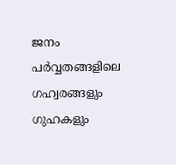ജനം പർവ്വതങ്ങളിലെ ഗഹ്വരങ്ങളും ഗുഹകളും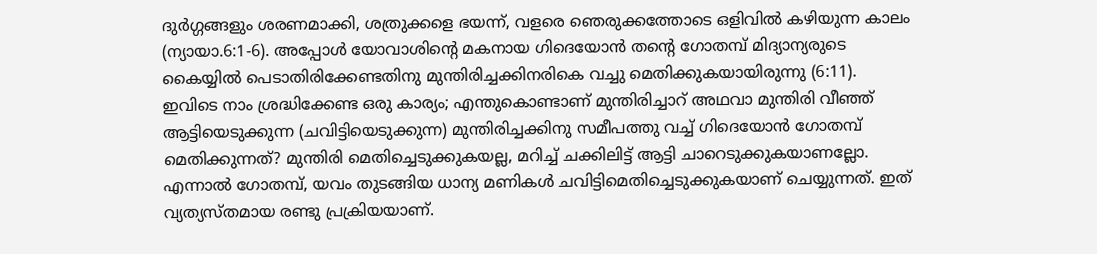ദുർഗ്ഗങ്ങളും ശരണമാക്കി, ശത്രുക്കളെ ഭയന്ന്, വളരെ ഞെരുക്കത്തോടെ ഒളിവിൽ കഴിയുന്ന കാലം (ന്യായാ.6:1-6). അപ്പോൾ യോവാശിന്റെ മകനായ ഗിദെയോൻ തന്റെ ഗോതമ്പ് മിദ്യാന്യരുടെ കൈയ്യിൽ പെടാതിരിക്കേണ്ടതിനു മുന്തിരിച്ചക്കിനരികെ വച്ചു മെതിക്കുകയായിരുന്നു (6:11). ഇവിടെ നാം ശ്രദ്ധിക്കേണ്ട ഒരു കാര്യം; എന്തുകൊണ്ടാണ് മുന്തിരിച്ചാറ് അഥവാ മുന്തിരി വീഞ്ഞ് ആട്ടിയെടുക്കുന്ന (ചവിട്ടിയെടുക്കുന്ന) മുന്തിരിച്ചക്കിനു സമീപത്തു വച്ച് ഗിദെയോൻ ഗോതമ്പ് മെതിക്കുന്നത്? മുന്തിരി മെതിച്ചെടുക്കുകയല്ല, മറിച്ച് ചക്കിലിട്ട് ആട്ടി ചാറെടുക്കുകയാണല്ലോ. എന്നാൽ ഗോതമ്പ്, യവം തുടങ്ങിയ ധാന്യ മണികൾ ചവിട്ടിമെതിച്ചെടുക്കുകയാണ് ചെയ്യുന്നത്. ഇത് വ്യത്യസ്തമായ രണ്ടു പ്രക്രിയയാണ്.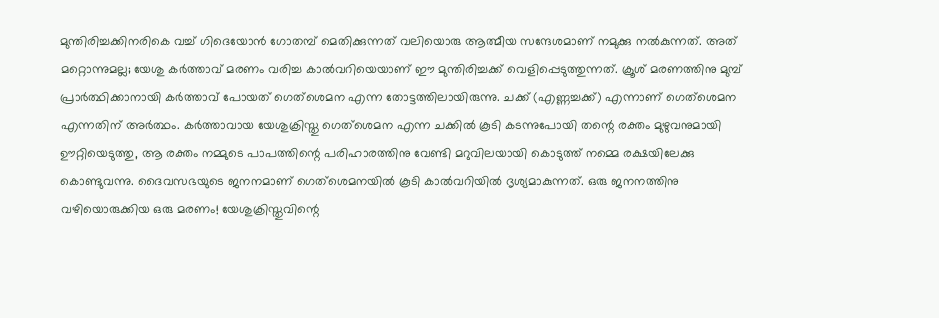മുന്തിരിച്ചക്കിനരികെ വച്ച് ഗിദെയോൻ ഗോതമ്പ് മെതിക്കുന്നത് വലിയൊരു ആത്മീയ സന്ദേശമാണ് നമുക്കു നൽകുന്നത്. അത് മറ്റൊന്നുമല്ല; യേശു കർത്താവ് മരണം വരിച്ച കാൽവറിയെയാണ് ഈ മുന്തിരിച്ചക്ക് വെളിപ്പെടുത്തുന്നത്. ക്രൂശ് മരണത്തിനു മുമ്പ് പ്രാർത്ഥിക്കാനായി കർത്താവ് പോയത് ഗെത്ശെമന എന്ന തോട്ടത്തിലായിരുന്നു. ചക്ക് (എണ്ണച്ചക്ക്) എന്നാണ് ഗെത്ശെമന എന്നതിന് അർത്ഥം. കർത്താവായ യേശുക്രിസ്തു ഗെത്ശെമന എന്ന ചക്കിൽ കൂടി കടന്നുപോയി തന്റെ രക്തം മുഴുവനുമായി ഊറ്റിയെടുത്തു, ആ രക്തം നമ്മുടെ പാപത്തിന്റെ പരിഹാരത്തിനു വേണ്ടി മറുവിലയായി കൊടുത്ത് നമ്മെ രക്ഷയിലേക്കു കൊണ്ടുവന്നു. ദൈവസഭയുടെ ജനനമാണ് ഗെത്ശെമനയിൽ കൂടി കാൽവറിയിൽ ദൃശ്യമാകുന്നത്. ഒരു ജനനത്തിനു വഴിയൊരുക്കിയ ഒരു മരണം! യേശുക്രിസ്തുവിന്റെ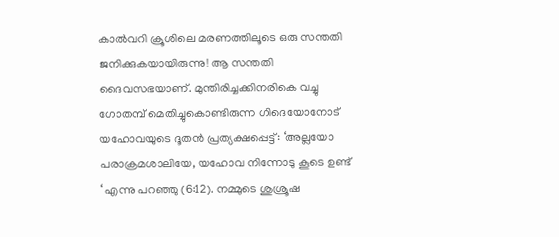കാൽവറി ക്രൂശിലെ മരണത്തിലൂടെ ഒരു സന്തതി ജനിക്കുകയായിരുന്നു! ആ സന്തതി ദൈവസഭയാണ്. മുന്തിരിച്ചക്കിനരികെ വച്ചു ഗോതമ്പ് മെതിച്ചുകൊണ്ടിരുന്ന ഗിദെയോനോട് യഹോവയുടെ ദൂതൻ പ്രത്യക്ഷപ്പെട്ട്: ‘അല്ലയോ പരാക്രമശാലിയേ, യഹോവ നിന്നോടു കൂടെ ഉണ്ട് ‘ എന്നു പറഞ്ഞു (6:12). നമ്മുടെ ശുശ്രൂഷ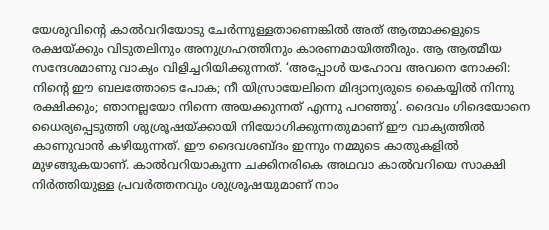യേശുവിന്റെ കാൽവറിയോടു ചേർന്നുള്ളതാണെങ്കിൽ അത് ആത്മാക്കളുടെ രക്ഷയ്ക്കും വിടുതലിനും അനുഗ്രഹത്തിനും കാരണമായിത്തീരും. ആ ആത്മീയ സന്ദേശമാണു വാക്യം വിളിച്ചറിയിക്കുന്നത്. ‘അപ്പോൾ യഹോവ അവനെ നോക്കി: നിന്റെ ഈ ബലത്തോടെ പോക; നീ യിസ്രായേലിനെ മിദ്യാന്യരുടെ കൈയ്യിൽ നിന്നു രക്ഷിക്കും; ഞാനല്ലയോ നിന്നെ അയക്കുന്നത് എന്നു പറഞ്ഞു’. ദൈവം ഗിദെയോനെ ധൈര്യപ്പെടുത്തി ശുശ്രൂഷയ്ക്കായി നിയോഗിക്കുന്നതുമാണ് ഈ വാക്യത്തിൽ കാണുവാൻ കഴിയുന്നത്. ഈ ദൈവശബ്ദം ഇന്നും നമ്മുടെ കാതുകളിൽ മുഴങ്ങുകയാണ്. കാൽവറിയാകുന്ന ചക്കിനരികെ അഥവാ കാൽവറിയെ സാക്ഷി നിർത്തിയുള്ള പ്രവർത്തനവും ശുശ്രൂഷയുമാണ് നാം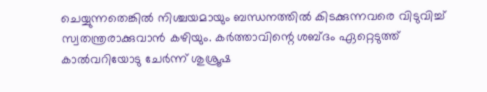ചെയ്യുന്നതെങ്കിൽ നിശ്ചയമായും ബന്ധനത്തിൽ കിടക്കുന്നവരെ വിടുവിച്ച് സ്വതന്ത്രരാക്കുവാൻ കഴിയും. കർത്താവിന്റെ ശബ്ദം ഏറ്റെടുത്ത് കാൽവറിയോടു ചേർന്ന് ശുശ്രൂഷ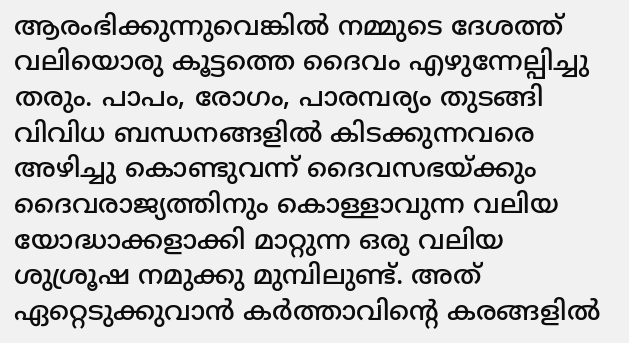ആരംഭിക്കുന്നുവെങ്കിൽ നമ്മുടെ ദേശത്ത് വലിയൊരു കൂട്ടത്തെ ദൈവം എഴുന്നേല്പിച്ചു തരും. പാപം, രോഗം, പാരമ്പര്യം തുടങ്ങി വിവിധ ബന്ധനങ്ങളിൽ കിടക്കുന്നവരെ അഴിച്ചു കൊണ്ടുവന്ന് ദൈവസഭയ്ക്കും ദൈവരാജ്യത്തിനും കൊള്ളാവുന്ന വലിയ യോദ്ധാക്കളാക്കി മാറ്റുന്ന ഒരു വലിയ ശുശ്രൂഷ നമുക്കു മുമ്പിലുണ്ട്. അത് ഏറ്റെടുക്കുവാൻ കർത്താവിന്റെ കരങ്ങളിൽ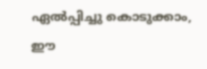ഏൽപ്പിച്ചു കൊടുക്കാം, ഈ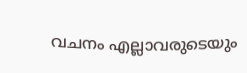വചനം എല്ലാവരുടെയും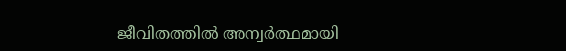ജീവിതത്തിൽ അന്വർത്ഥമായി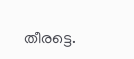തീരട്ടെ.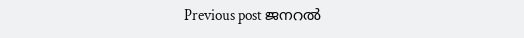Previous post ജനറൽ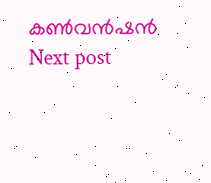കൺവൻഷൻ
Next post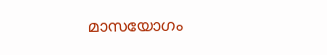മാസയോഗം